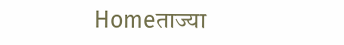Homeताज्या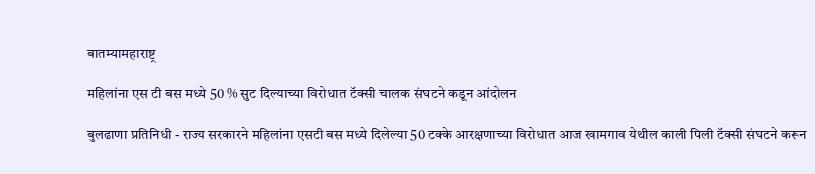बातम्यामहाराष्ट्र

महिलांना एस टी बस मध्ये 50 % सुट दिल्याच्या विरोधात टॅक्सी चालक संघटने कडून आंदोलन

बुलढाणा प्रतिनिधी - राज्य सरकारने महिलांना एसटी बस मध्ये दिलेल्या 50 टक्के आरक्षणाच्या विरोधात आज खामगाव येथील काली पिली टॅक्सी संघटने करून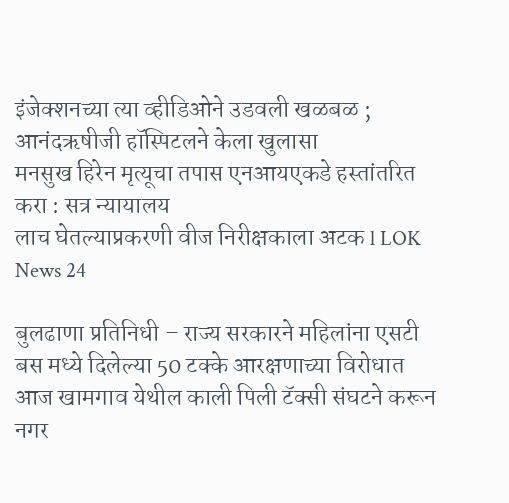इंजेक्शनच्या त्या व्हीडिओने उडवली खळबळ ; आनंदऋषीजी हॉस्पिटलने केला खुलासा
मनसुख हिरेन मृत्यूचा तपास एनआयएकडे हस्तांतरित करा : सत्र न्यायालय
लाच घेतल्याप्रकरणी वीज निरीक्षकाला अटक l LOK News 24

बुलढाणा प्रतिनिधी – राज्य सरकारने महिलांना एसटी बस मध्ये दिलेल्या 50 टक्के आरक्षणाच्या विरोधात आज खामगाव येथील काली पिली टॅक्सी संघटने करून नगर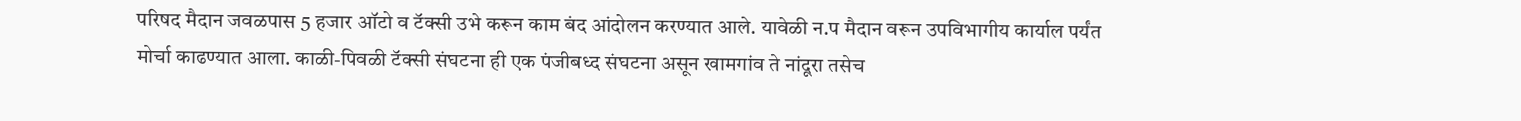परिषद मैदान जवळपास 5 हजार ऑटो व टॅक्सी उभे करून काम बंद आंदोलन करण्यात आले. यावेळी न.प मैदान वरून उपविभागीय कार्याल पर्यंत मोर्चा काढण्यात आला. काळी-पिवळी टॅक्सी संघटना ही एक पंजीबध्द संघटना असून खामगांव ते नांदूरा तसेच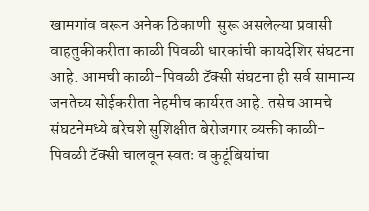खामगांव वरून अनेक ठिकाणी  सुरू असलेल्या प्रवासी वाहतुकीकरीता काळी पिवळी धारकांची कायदेशिर संघटना आहे. आमची काळी-पिवळी टॅक्सी संघटना ही सर्व सामान्य जनतेच्य सोईकरीता नेहमीच कार्यरत आहे. तसेच आमचे संघटनेमध्ये बरेचशे सुशिक्षीत बेरोजगार व्यक्ती काळी-पिवळी टॅक्सी चालवून स्वतः व कुटूंबियांचा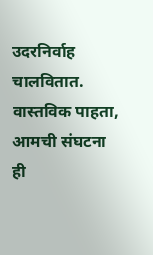उदरनिर्वाह चालवितात. वास्तविक पाहता, आमची संघटना ही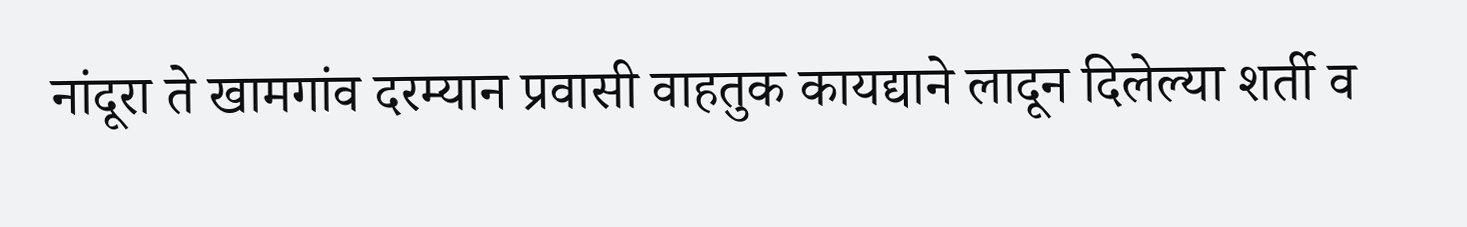नांदूरा ते खामगांव दरम्यान प्रवासी वाहतुक कायद्याने लादून दिलेल्या शर्ती व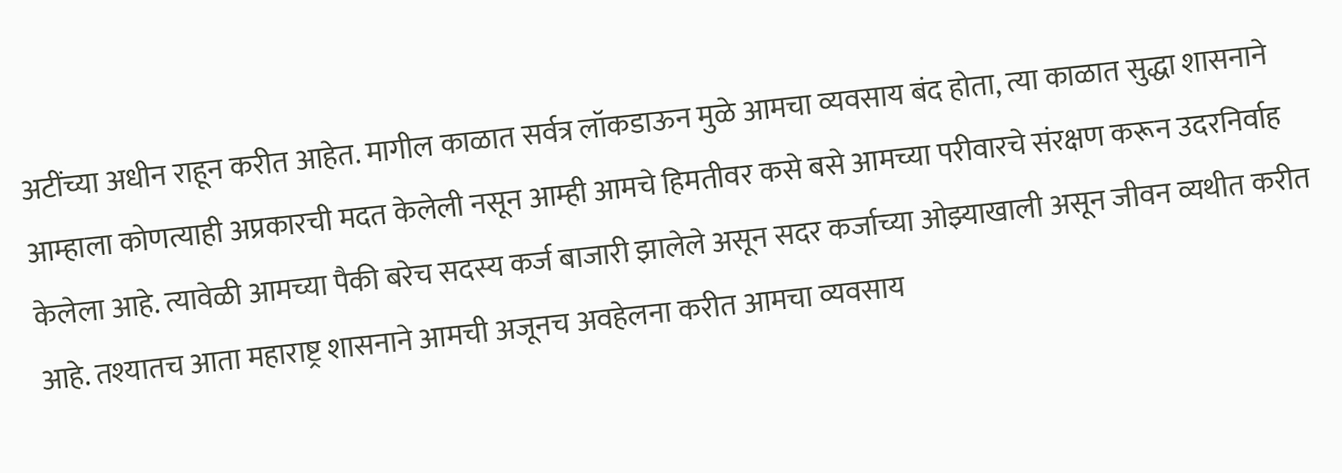अटींच्या अधीन राहून करीत आहेत. मागील काळात सर्वत्र लॉकडाऊन मुळे आमचा व्यवसाय बंद होता, त्या काळात सुद्धा शासनाने आम्हाला कोणत्याही अप्रकारची मदत केलेली नसून आम्ही आमचे हिमतीवर कसे बसे आमच्या परीवारचे संरक्षण करून उदरनिर्वाह केलेला आहे. त्यावेळी आमच्या पैकी बरेच सदस्य कर्ज बाजारी झालेले असून सदर कर्जाच्या ओझ्याखाली असून जीवन व्यथीत करीत आहे. तश्यातच आता महाराष्ट्र शासनाने आमची अजूनच अवहेलना करीत आमचा व्यवसाय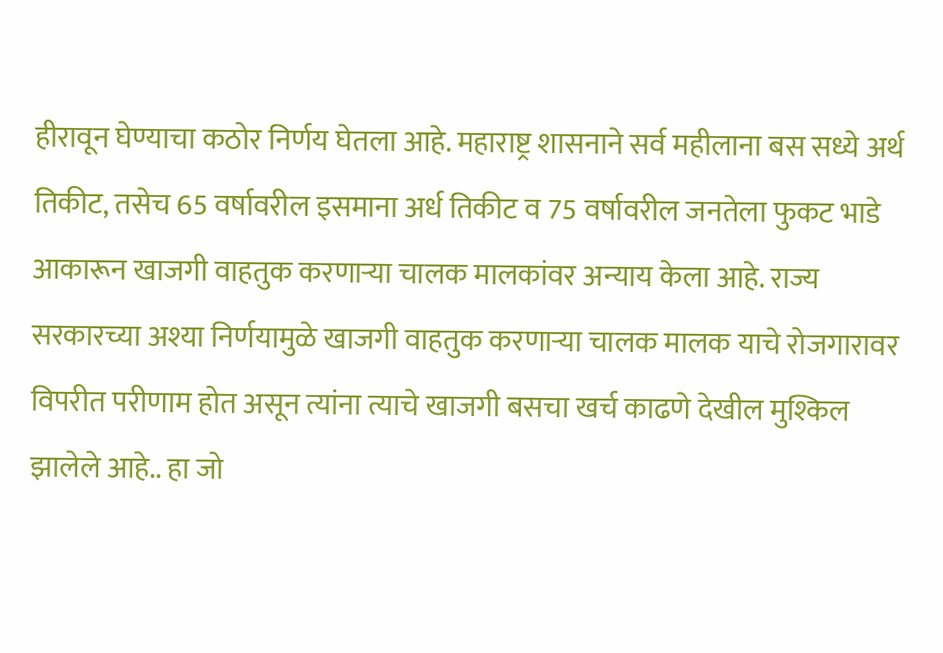हीरावून घेण्याचा कठोर निर्णय घेतला आहे. महाराष्ट्र शासनाने सर्व महीलाना बस सध्ये अर्थ तिकीट, तसेच 65 वर्षावरील इसमाना अर्ध तिकीट व 75 वर्षावरील जनतेला फुकट भाडे आकारून खाजगी वाहतुक करणाऱ्या चालक मालकांवर अन्याय केला आहे. राज्य सरकारच्या अश्या निर्णयामुळे खाजगी वाहतुक करणाऱ्या चालक मालक याचे रोजगारावर विपरीत परीणाम होत असून त्यांना त्याचे खाजगी बसचा खर्च काढणे देखील मुश्किल झालेले आहे.. हा जो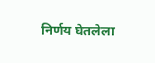निर्णय घेतलेला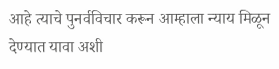आहे त्याचे पुनर्वविचार करून आम्हाला न्याय मिळून देण्यात यावा अशी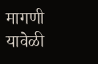मागणी यावेळी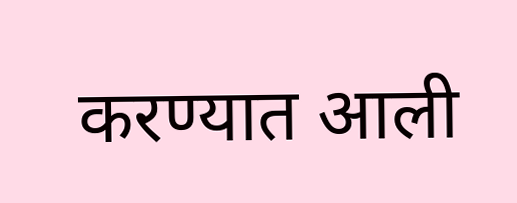करण्यात आली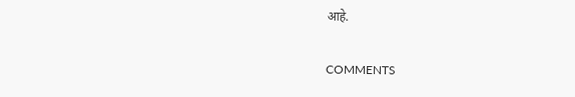आहे.

COMMENTS